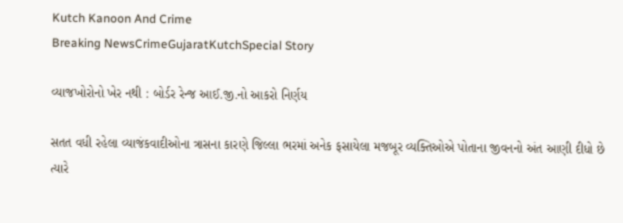Kutch Kanoon And Crime
Breaking NewsCrimeGujaratKutchSpecial Story

વ્યાજખોરોનો ખેર નથી : બોર્ડર રેન્જ આઈ.જી.નો આકરો નિર્ણય

સતત વધી રહેલા વ્યાજંકવાદીઓના ત્રાસના કારણે જિલ્લા ભરમાં અનેક ફસાયેલા મજબૂર વ્યક્તિઓએ પોતાના જીવનનો અંત આણી દીધો છે ત્યારે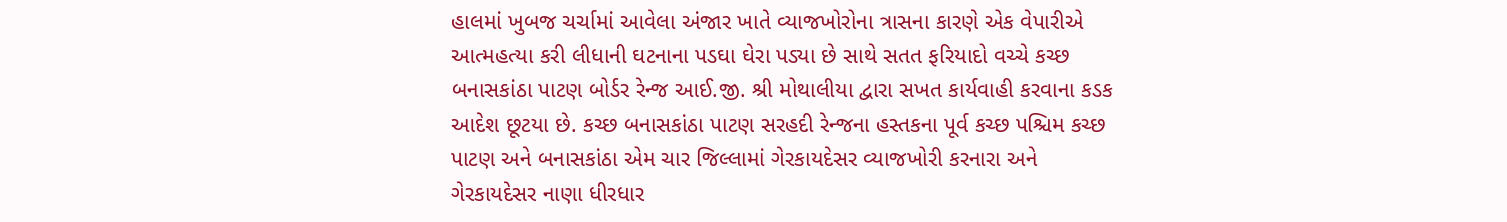હાલમાં ખુબજ ચર્ચામાં આવેલા અંજાર ખાતે વ્યાજખોરોના ત્રાસના કારણે એક વેપારીએ આત્મહત્યા કરી લીધાની ઘટનાના પડઘા ઘેરા પડ્યા છે સાથે સતત ફરિયાદો વચ્ચે કચ્છ બનાસકાંઠા પાટણ બોર્ડર રેન્જ આઈ.જી. શ્રી મોથાલીયા દ્વારા સખત કાર્યવાહી કરવાના કડક આદેશ છૂટયા છે. કચ્છ બનાસકાંઠા પાટણ સરહદી રેન્જના હસ્તકના પૂર્વ કચ્છ પશ્ચિમ કચ્છ પાટણ અને બનાસકાંઠા એમ ચાર જિલ્લામાં ગેરકાયદેસર વ્યાજખોરી કરનારા અને ગેરકાયદેસર નાણા ધીરધાર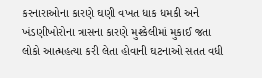કરનારાઓના કારણે ઘણી વખત ધાક ધમકી અને ખંડણીખોરોના ત્રાસના કારણે મુશ્કેલીમાં મુકાઈ જતા લોકો આત્મહત્યા કરી લેતા હોવાની ઘટનાઓ સતત વધી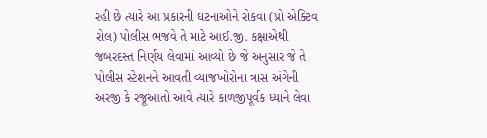રહી છે ત્યારે આ પ્રકારની ઘટનાઓને રોકવા (પ્રો એક્ટિવ રોલ) પોલીસ ભજવે તે માટે આઈ.જી. કક્ષાએથી જબરદસ્ત નિર્ણય લેવામાં આવ્યો છે જે અનુસાર જે તે પોલીસ સ્ટેશનને આવતી વ્યાજખોરોના ત્રાસ અંગેની અરજી કે રજૂઆતો આવે ત્યારે કાળજીપૂર્વક ધ્યાને લેવા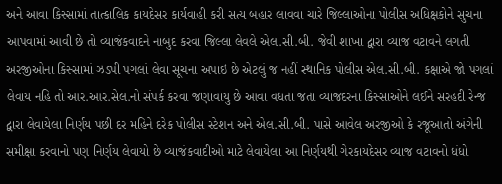અને આવા કિસ્સામાં તાત્કાલિક કાયદેસર કાર્યવાહી કરી સત્ય બહાર લાવવા ચારે જિલ્લાઓના પોલીસ અધિક્ષકોને સુચના આપવામાં આવી છે તો વ્યાજંકવાદને નાબુદ કરવા જિલ્લા લેવલે એલ.સી.બી. જેવી શાખા દ્વારા વ્યાજ વટાવને લગતી અરજીઓના કિસ્સામાં ઝડપી પગલાં લેવા સૂચના અપાઇ છે એટલું જ નહીં સ્થાનિક પોલીસ એલ.સી.બી. કક્ષાએ જો પગલાં લેવાય નહિ તો આર.આર.સેલ.નો સંપર્ક કરવા જણાવાયુ છે આવા વધતા જતા વ્યાજદરના કિસ્સાઓને લઈને સરહદી રેન્જ દ્વારા લેવાયેલા નિર્ણય પછી દર મહિને દરેક પોલીસ સ્ટેશન અને એલ.સી.બી. પાસે આવેલ અરજીઓ કે રજૂઆતો અંગેની સમીક્ષા કરવાનો પણ નિર્ણય લેવાયો છે વ્યાજંકવાદીઓ માટે લેવાયેલા આ નિર્ણયથી ગેરકાયદેસર વ્યાજ વટાવનો ધંધો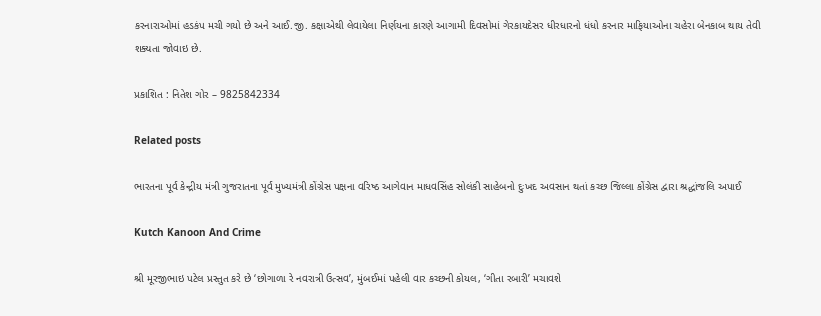કરનારાઓમાં હડકંપ મચી ગયો છે અને આઈ.જી. કક્ષાએથી લેવાયેલા નિર્ણયના કારણે આગામી દિવસોમાં ગેરકાયદેસર ધીરધારનો ધંધો કરનાર માફિયાઓના ચહેરા બેનકાબ થાય તેવી શક્યતા જોવાઇ છે.

પ્રકાશિત : નિતેશ ગોર – 9825842334

Related posts

ભારતના પૂર્વ કેન્દ્રીય મંત્રી ગુજરાતના પૂર્વ મુખ્યમંત્રી કોંગ્રેસ પક્ષના વરિષ્ઠ આગેવાન માધવસિંહ સોલંકી સાહેબનો દુઃખદ અવસાન થતાં કચ્છ જિલ્લા કોંગ્રેસ દ્વારા શ્રદ્ધાંજલિ અપાઈ

Kutch Kanoon And Crime

શ્રી મૂરજીભાઇ પટેલ પ્રસ્તુત કરે છે ‘છોગાળા રે નવરાત્રી ઉત્સવ’, મુંબઈમાં પહેલી વાર કચ્છની કોયલ, ‘ગીતા રબારી’ મચાવશે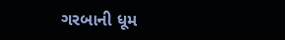ગરબાની ધૂમ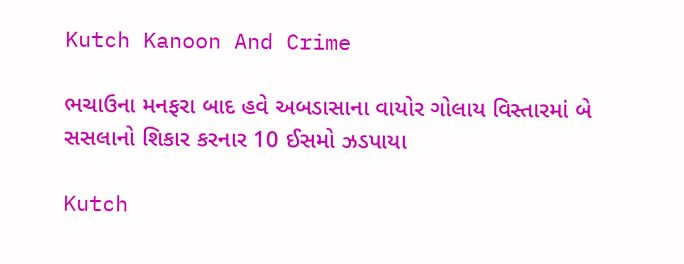Kutch Kanoon And Crime

ભચાઉના મનફરા બાદ હવે અબડાસાના વાયોર ગોલાય વિસ્તારમાં બે સસલાનો શિકાર કરનાર 10 ઈસમો ઝડપાયા

Kutch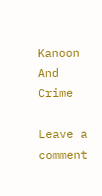Kanoon And Crime

Leave a comment